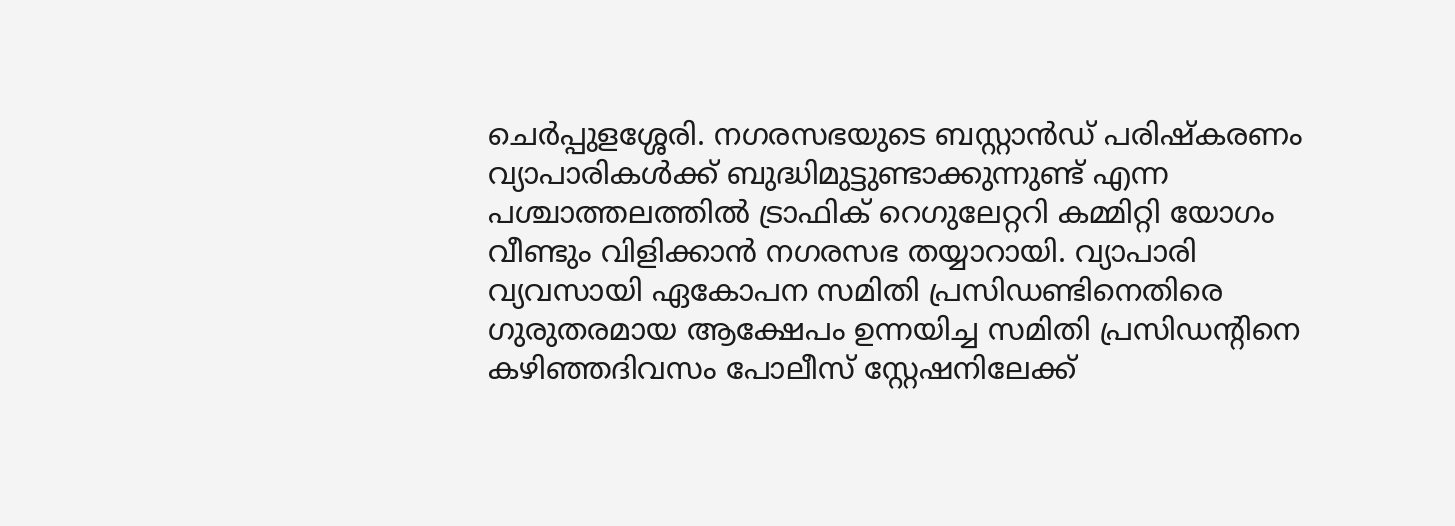ചെർപ്പുളശ്ശേരി. നഗരസഭയുടെ ബസ്റ്റാൻഡ് പരിഷ്കരണം വ്യാപാരികൾക്ക് ബുദ്ധിമുട്ടുണ്ടാക്കുന്നുണ്ട് എന്ന പശ്ചാത്തലത്തിൽ ട്രാഫിക് റെഗുലേറ്ററി കമ്മിറ്റി യോഗം വീണ്ടും വിളിക്കാൻ നഗരസഭ തയ്യാറായി. വ്യാപാരി വ്യവസായി ഏകോപന സമിതി പ്രസിഡണ്ടിനെതിരെ ഗുരുതരമായ ആക്ഷേപം ഉന്നയിച്ച സമിതി പ്രസിഡന്റിനെ കഴിഞ്ഞദിവസം പോലീസ് സ്റ്റേഷനിലേക്ക്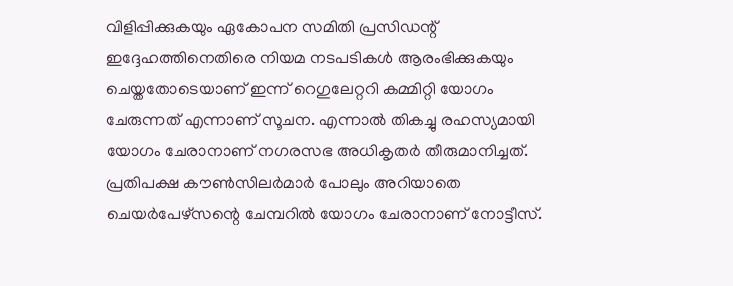വിളിപ്പിക്കുകയും ഏകോപന സമിതി പ്രസിഡന്റ് ഇദ്ദേഹത്തിനെതിരെ നിയമ നടപടികൾ ആരംഭിക്കുകയും ചെയ്തതോടെയാണ് ഇന്ന് റെഗുലേറ്ററി കമ്മിറ്റി യോഗം ചേരുന്നത് എന്നാണ് സൂചന. എന്നാൽ തികച്ചു രഹസ്യമായി യോഗം ചേരാനാണ് നഗരസഭ അധികൃതർ തീരുമാനിച്ചത്. പ്രതിപക്ഷ കൗൺസിലർമാർ പോലും അറിയാതെ ചെയർപേഴ്സന്റെ ചേമ്പറിൽ യോഗം ചേരാനാണ് നോട്ടീസ്.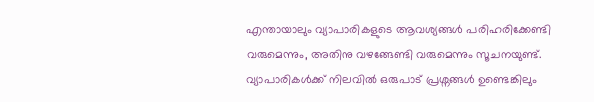എന്തായാലും വ്യാപാരികളുടെ ആവശ്യങ്ങൾ പരിഹരിക്കേണ്ടി വരുമെന്നും, അതിനു വഴങ്ങേണ്ടി വരുമെന്നും സൂചനയുണ്ട്. വ്യാപാരികൾക്ക് നിലവിൽ ഒരുപാട് പ്രശ്നങ്ങൾ ഉണ്ടെങ്കിലും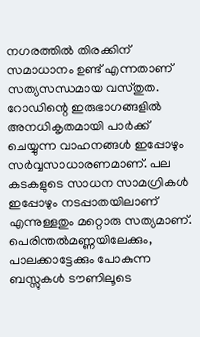നഗരത്തിൽ തിരക്കിന് സമാധാനം ഉണ്ട് എന്നതാണ് സത്യസന്ധമായ വസ്തുത.
റോഡിന്റെ ഇരുഭാഗങ്ങളിൽ അനധികൃതമായി പാർക്ക് ചെയ്യുന്ന വാഹനങ്ങൾ ഇപ്പോഴും സർവ്വസാധാരണമാണ്. പല കടകളുടെ സാധന സാമഗ്രികൾ ഇപ്പോഴും നടപ്പാതയിലാണ് എന്നുള്ളതും മറ്റൊരു സത്യമാണ്. പെരിന്തൽമണ്ണയിലേക്കും, പാലക്കാട്ടേക്കും പോകുന്ന ബസ്സുകൾ ടൗണിലൂടെ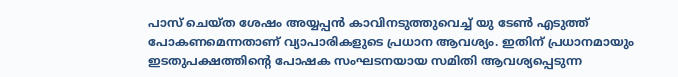പാസ് ചെയ്ത ശേഷം അയ്യപ്പൻ കാവിനടുത്തുവെച്ച് യു ടേൺ എടുത്ത് പോകണമെന്നതാണ് വ്യാപാരികളുടെ പ്രധാന ആവശ്യം. ഇതിന് പ്രധാനമായും ഇടതുപക്ഷത്തിന്റെ പോഷക സംഘടനയായ സമിതി ആവശ്യപ്പെടുന്ന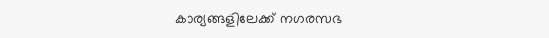കാര്യങ്ങളിലേക്ക് നഗരസഭ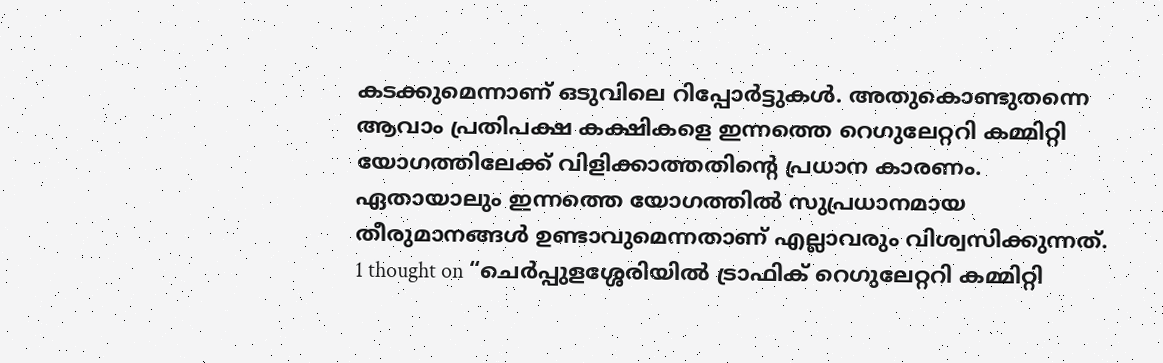കടക്കുമെന്നാണ് ഒടുവിലെ റിപ്പോർട്ടുകൾ. അതുകൊണ്ടുതന്നെ ആവാം പ്രതിപക്ഷ കക്ഷികളെ ഇന്നത്തെ റെഗുലേറ്ററി കമ്മിറ്റി യോഗത്തിലേക്ക് വിളിക്കാത്തതിന്റെ പ്രധാന കാരണം. ഏതായാലും ഇന്നത്തെ യോഗത്തിൽ സുപ്രധാനമായ തീരുമാനങ്ങൾ ഉണ്ടാവുമെന്നതാണ് എല്ലാവരും വിശ്വസിക്കുന്നത്.
1 thought on “ചെർപ്പുളശ്ശേരിയിൽ ട്രാഫിക് റെഗുലേറ്ററി കമ്മിറ്റി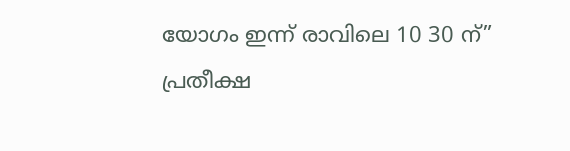യോഗം ഇന്ന് രാവിലെ 10 30 ന്”
പ്രതീക്ഷ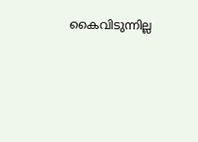കൈവിടുന്നില്ല